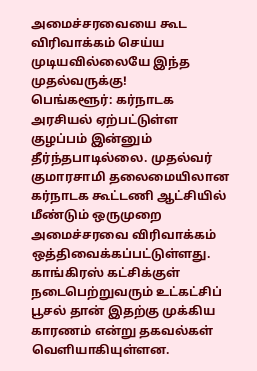அமைச்சரவையை கூட விரிவாக்கம் செய்ய முடியவில்லையே இந்த முதல்வருக்கு!
பெங்களூர்: கர்நாடக அரசியல் ஏற்பட்டுள்ள குழப்பம் இன்னும் தீர்ந்தபாடில்லை. முதல்வர் குமாரசாமி தலைமையிலான கர்நாடக கூட்டணி ஆட்சியில் மீண்டும் ஒருமுறை அமைச்சரவை விரிவாக்கம் ஒத்திவைக்கப்பட்டுள்ளது.
காங்கிரஸ் கட்சிக்குள் நடைபெற்றுவரும் உட்கட்சிப் பூசல் தான் இதற்கு முக்கிய காரணம் என்று தகவல்கள் வெளியாகியுள்ளன.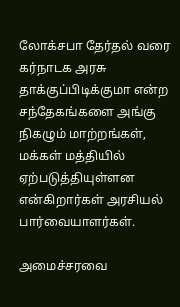லோக்சபா தேர்தல் வரை கர்நாடக அரசு தாக்குப்பிடிக்குமா என்ற சந்தேகங்களை அங்கு நிகழும் மாற்றங்கள், மக்கள் மத்தியில் ஏற்படுத்தியுள்ளன என்கிறார்கள் அரசியல் பார்வையாளர்கள்.

அமைச்சரவை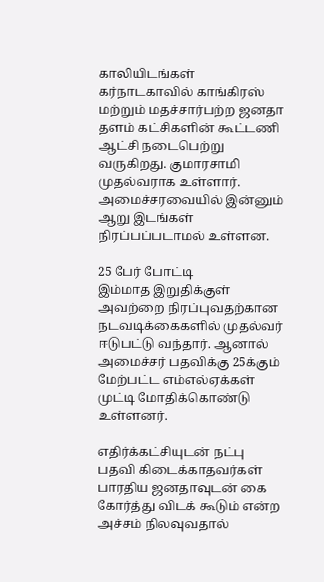காலியிடங்கள்
கர்நாடகாவில் காங்கிரஸ் மற்றும் மதச்சார்பற்ற ஜனதா தளம் கட்சிகளின் கூட்டணி ஆட்சி நடைபெற்று வருகிறது. குமாரசாமி முதல்வராக உள்ளார். அமைச்சரவையில் இன்னும் ஆறு இடங்கள் நிரப்பப்படாமல் உள்ளன.

25 பேர் போட்டி
இம்மாத இறுதிக்குள் அவற்றை நிரப்புவதற்கான நடவடிக்கைகளில் முதல்வர் ஈடுபட்டு வந்தார். ஆனால் அமைச்சர் பதவிக்கு 25க்கும் மேற்பட்ட எம்எல்ஏக்கள் முட்டி மோதிக்கொண்டு உள்ளனர்.

எதிர்க்கட்சியுடன் நட்பு
பதவி கிடைக்காதவர்கள் பாரதிய ஜனதாவுடன் கை கோர்த்து விடக் கூடும் என்ற அச்சம் நிலவுவதால்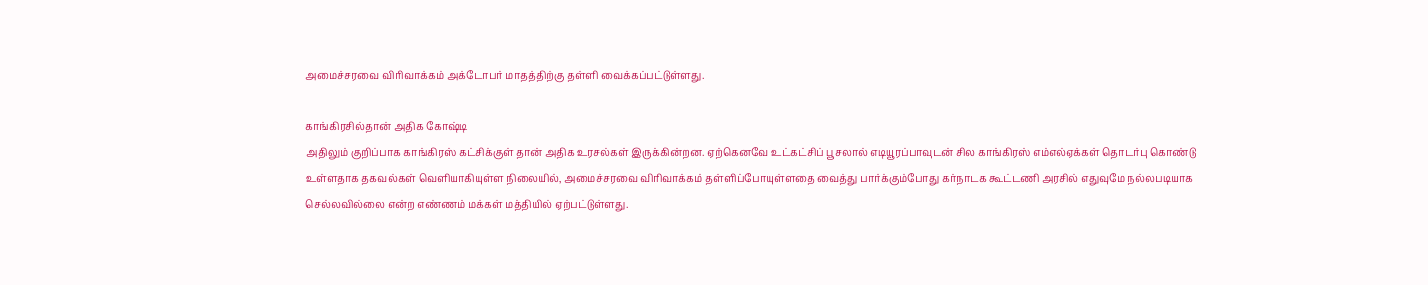அமைச்சரவை விரிவாக்கம் அக்டோபர் மாதத்திற்கு தள்ளி வைக்கப்பட்டுள்ளது.

காங்கிரசில்தான் அதிக கோஷ்டி
அதிலும் குறிப்பாக காங்கிரஸ் கட்சிக்குள் தான் அதிக உரசல்கள் இருக்கின்றன. ஏற்கெனவே உட்கட்சிப் பூசலால் எடியூரப்பாவுடன் சில காங்கிரஸ் எம்எல்ஏக்கள் தொடர்பு கொண்டு உள்ளதாக தகவல்கள் வெளியாகியுள்ள நிலையில், அமைச்சரவை விரிவாக்கம் தள்ளிப்போயுள்ளதை வைத்து பார்க்கும்போது கர்நாடக கூட்டணி அரசில் எதுவுமே நல்லபடியாக செல்லவில்லை என்ற எண்ணம் மக்கள் மத்தியில் ஏற்பட்டுள்ளது.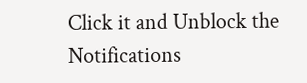Click it and Unblock the Notifications